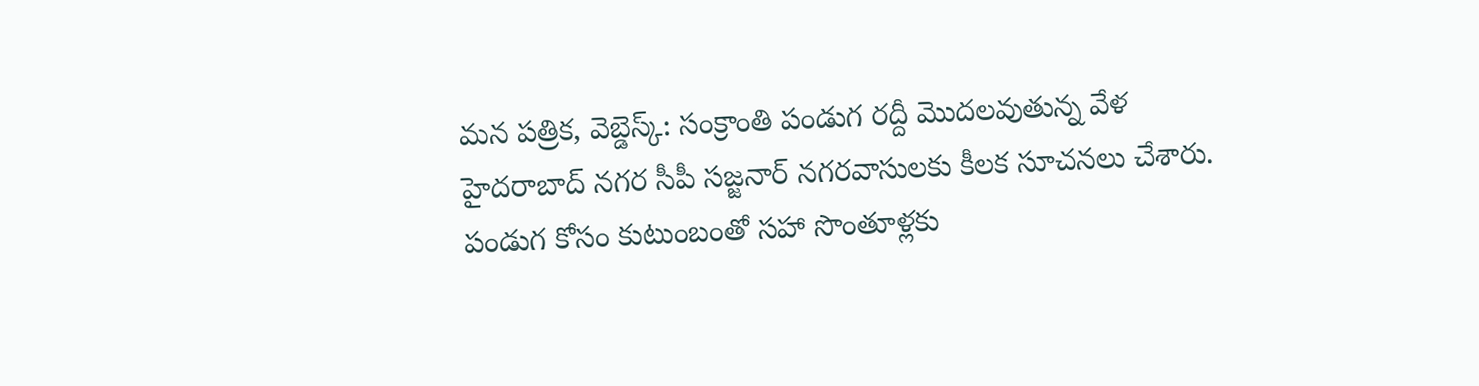మన పత్రిక, వెబ్డెస్క్: సంక్రాంతి పండుగ రద్దీ మొదలవుతున్న వేళ హైదరాబాద్ నగర సీపీ సజ్జనార్ నగరవాసులకు కీలక సూచనలు చేశారు. పండుగ కోసం కుటుంబంతో సహా సొంతూళ్లకు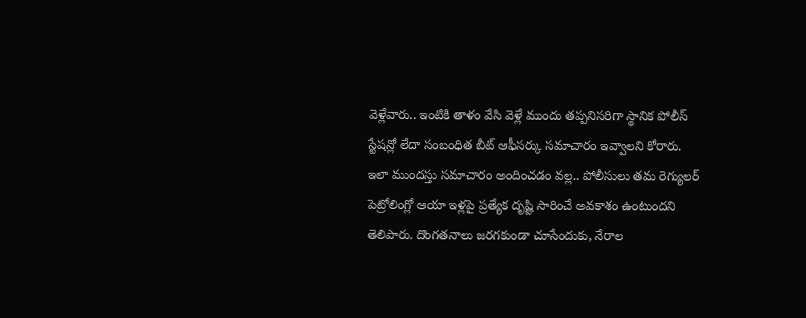వెళ్లేవారు.. ఇంటికి తాళం వేసి వెళ్లే ముందు తప్పనిసరిగా స్థానిక పోలీస్ స్టేషన్లో లేదా సంబంధిత బీట్ ఆఫీసర్కు సమాచారం ఇవ్వాలని కోరారు.
ఇలా ముందస్తు సమాచారం అందించడం వల్ల.. పోలీసులు తమ రెగ్యులర్ పెట్రోలింగ్లో ఆయా ఇళ్లపై ప్రత్యేక దృష్టి సారించే అవకాశం ఉంటుందని తెలిపారు. దొంగతనాలు జరగకుండా చూసేందుకు, నేరాల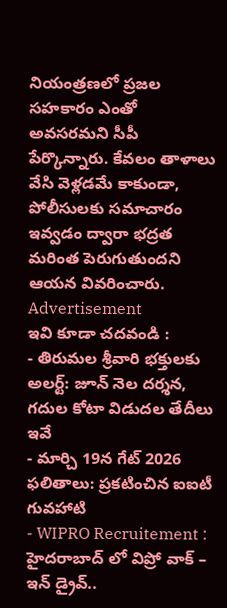నియంత్రణలో ప్రజల సహకారం ఎంతో అవసరమని సీపీ పేర్కొన్నారు. కేవలం తాళాలు వేసి వెళ్లడమే కాకుండా, పోలీసులకు సమాచారం ఇవ్వడం ద్వారా భద్రత మరింత పెరుగుతుందని ఆయన వివరించారు.
Advertisement
ఇవి కూడా చదవండి :
- తిరుమల శ్రీవారి భక్తులకు అలర్ట్: జూన్ నెల దర్శన, గదుల కోటా విడుదల తేదీలు ఇవే
- మార్చి 19న గేట్ 2026 ఫలితాలు: ప్రకటించిన ఐఐటీ గువహాటి
- WIPRO Recruitement : హైదరాబాద్ లో విప్రో వాక్ – ఇన్ డ్రైవ్..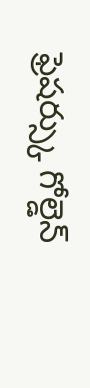ఫ్రెషర్స్కు గోల్డెన్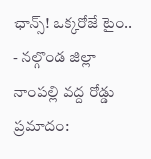ఛాన్స్! ఒక్కరోజే టైం..
- నల్గొండ జిల్లా నాంపల్లి వద్ద రోడ్డు ప్రమాదం: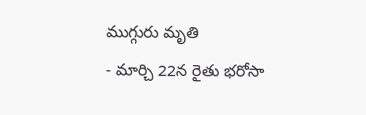ముగ్గురు మృతి
- మార్చి 22న రైతు భరోసా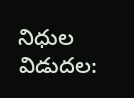నిధుల విడుదల: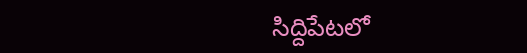సిద్దిపేటలో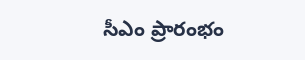సీఎం ప్రారంభం